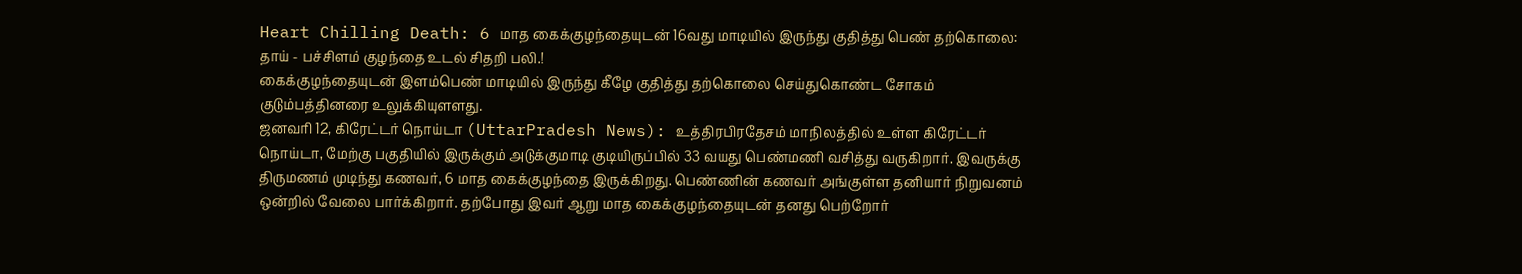Heart Chilling Death: 6 மாத கைக்குழந்தையுடன் 16வது மாடியில் இருந்து குதித்து பெண் தற்கொலை: தாய் - பச்சிளம் குழந்தை உடல் சிதறி பலி.!
கைக்குழந்தையுடன் இளம்பெண் மாடியில் இருந்து கீழே குதித்து தற்கொலை செய்துகொண்ட சோகம் குடும்பத்தினரை உலுக்கியுளளது.
ஜனவரி 12, கிரேட்டர் நொய்டா (UttarPradesh News): உத்திரபிரதேசம் மாநிலத்தில் உள்ள கிரேட்டர் நொய்டா, மேற்கு பகுதியில் இருக்கும் அடுக்குமாடி குடியிருப்பில் 33 வயது பெண்மணி வசித்து வருகிறார். இவருக்கு திருமணம் முடிந்து கணவர், 6 மாத கைக்குழந்தை இருக்கிறது. பெண்ணின் கணவர் அங்குள்ள தனியார் நிறுவனம் ஒன்றில் வேலை பார்க்கிறார். தற்போது இவர் ஆறு மாத கைக்குழந்தையுடன் தனது பெற்றோர்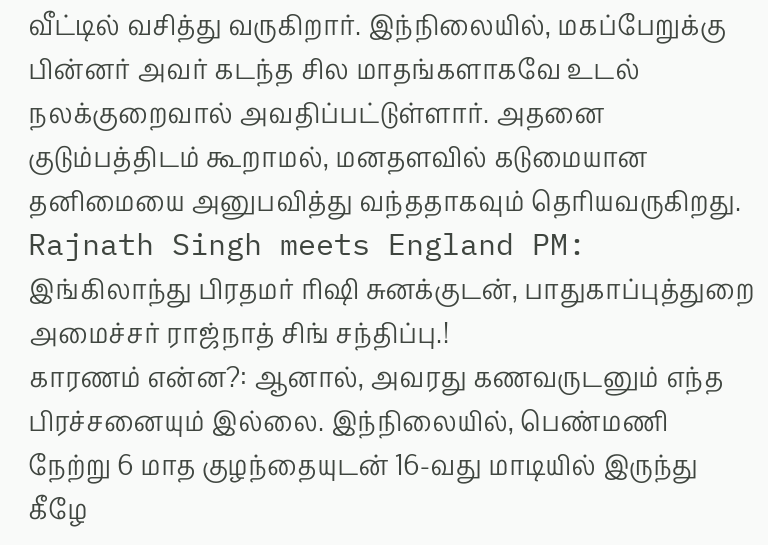வீட்டில் வசித்து வருகிறார். இந்நிலையில், மகப்பேறுக்கு பின்னர் அவர் கடந்த சில மாதங்களாகவே உடல் நலக்குறைவால் அவதிப்பட்டுள்ளார். அதனை குடும்பத்திடம் கூறாமல், மனதளவில் கடுமையான தனிமையை அனுபவித்து வந்ததாகவும் தெரியவருகிறது. Rajnath Singh meets England PM: இங்கிலாந்து பிரதமர் ரிஷி சுனக்குடன், பாதுகாப்புத்துறை அமைச்சர் ராஜ்நாத் சிங் சந்திப்பு.!
காரணம் என்ன?: ஆனால், அவரது கணவருடனும் எந்த பிரச்சனையும் இல்லை. இந்நிலையில், பெண்மணி நேற்று 6 மாத குழந்தையுடன் 16-வது மாடியில் இருந்து கீழே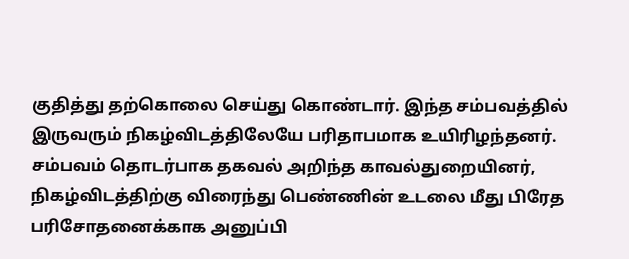குதித்து தற்கொலை செய்து கொண்டார். இந்த சம்பவத்தில் இருவரும் நிகழ்விடத்திலேயே பரிதாபமாக உயிரிழந்தனர். சம்பவம் தொடர்பாக தகவல் அறிந்த காவல்துறையினர், நிகழ்விடத்திற்கு விரைந்து பெண்ணின் உடலை மீது பிரேத பரிசோதனைக்காக அனுப்பி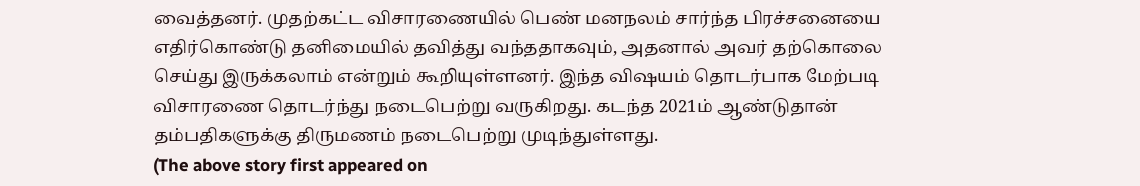வைத்தனர். முதற்கட்ட விசாரணையில் பெண் மனநலம் சார்ந்த பிரச்சனையை எதிர்கொண்டு தனிமையில் தவித்து வந்ததாகவும், அதனால் அவர் தற்கொலை செய்து இருக்கலாம் என்றும் கூறியுள்ளனர். இந்த விஷயம் தொடர்பாக மேற்படி விசாரணை தொடர்ந்து நடைபெற்று வருகிறது. கடந்த 2021ம் ஆண்டுதான் தம்பதிகளுக்கு திருமணம் நடைபெற்று முடிந்துள்ளது.
(The above story first appeared on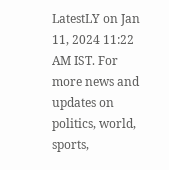LatestLY on Jan 11, 2024 11:22 AM IST. For more news and updates on politics, world, sports,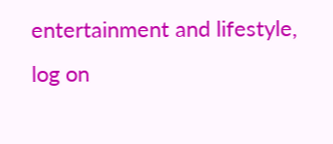entertainment and lifestyle, log on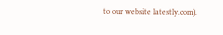to our website latestly.com).